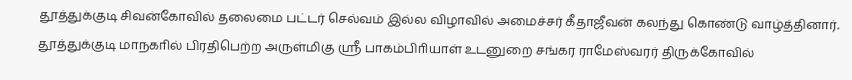தூத்துக்குடி சிவன்கோவில் தலைமை பட்டர் செல்வம் இல்ல விழாவில் அமைச்சர் கீதாஜீவன் கலந்து கொண்டு வாழ்த்தினார்.
தூத்துக்குடி மாநகாில் பிரதிபெற்ற அருள்மிகு ஸ்ரீ பாகம்பிாியாள் உடனுறை சங்கர ராமேஸ்வரர் திருக்கோவில்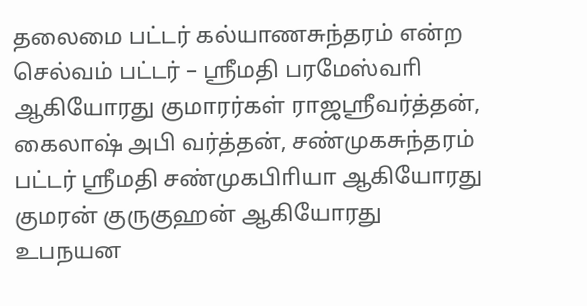தலைமை பட்டர் கல்யாணசுந்தரம் என்ற செல்வம் பட்டர் – ஸ்ரீமதி பரமேஸ்வாி ஆகியோரது குமாரர்கள் ராஜஸ்ரீவர்த்தன், கைலாஷ் அபி வர்த்தன், சண்முகசுந்தரம் பட்டர் ஸ்ரீமதி சண்முகபிாியா ஆகியோரது குமரன் குருகுஹன் ஆகியோரது உபநயன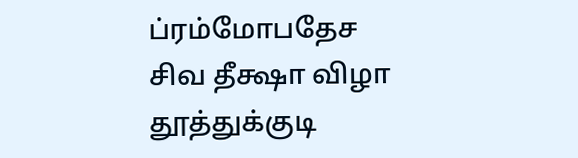ப்ரம்மோபதேச சிவ தீக்ஷா விழா தூத்துக்குடி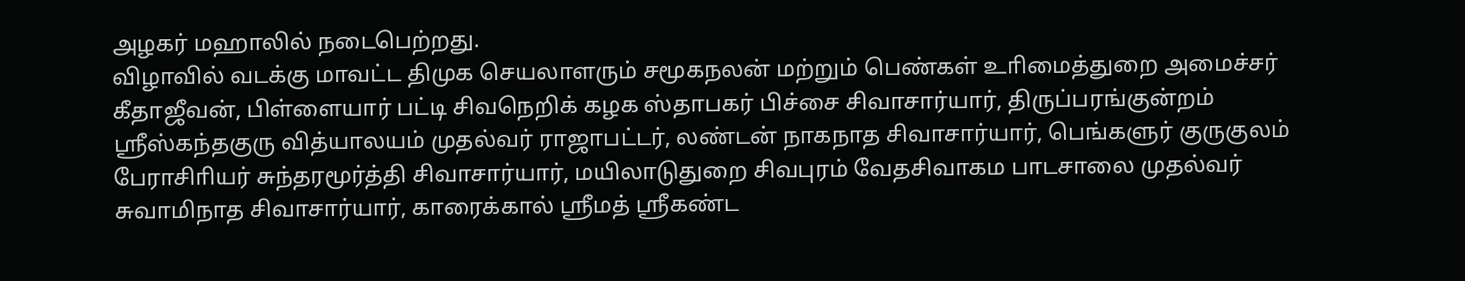அழகர் மஹாலில் நடைபெற்றது.
விழாவில் வடக்கு மாவட்ட திமுக செயலாளரும் சமூகநலன் மற்றும் பெண்கள் உாிமைத்துறை அமைச்சர் கீதாஜீவன், பிள்ளையார் பட்டி சிவநெறிக் கழக ஸ்தாபகர் பிச்சை சிவாசார்யார், திருப்பரங்குன்றம் ஸ்ரீஸ்கந்தகுரு வித்யாலயம் முதல்வர் ராஜாபட்டர், லண்டன் நாகநாத சிவாசார்யார், பெங்களுர் குருகுலம் பேராசிாியர் சுந்தரமூர்த்தி சிவாசார்யார், மயிலாடுதுறை சிவபுரம் வேதசிவாகம பாடசாலை முதல்வர் சுவாமிநாத சிவாசார்யார், காரைக்கால் ஸ்ரீமத் ஸ்ரீகண்ட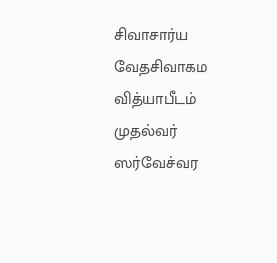சிவாசார்ய வேதசிவாகம வித்யாபீடம் முதல்வர் ஸர்வேச்வர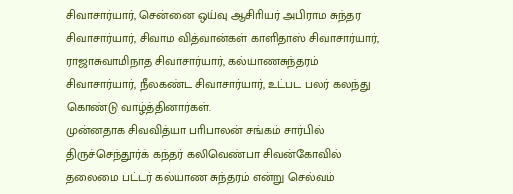சிவாசார்யார், சென்னை ஒய்வு ஆசிாியர் அபிராம சுந்தர சிவாசார்யார், சிவாம வித்வான்கள் காளிதாஸ் சிவாசார்யார், ராஜாசுவாமிநாத சிவாசார்யார், கல்யாணசுந்தரம் சிவாசார்யார், நீலகண்ட சிவாசார்யார், உட்பட பலர் கலந்து கொண்டு வாழ்த்தினார்கள்.
முன்னதாக சிவவித்யா பாிபாலன் சங்கம் சார்பில் திருச்செந்தூர்க் கந்தர் கலிவெண்பா சிவன்கோவில் தலைமை பட்டர் கல்யாண சுந்தரம் என்று செல்வம்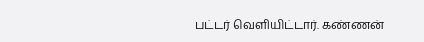பட்டர் வெளியிட்டார். கண்ணன்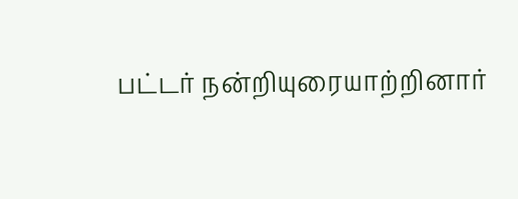பட்டர் நன்றியுரையாற்றினார்